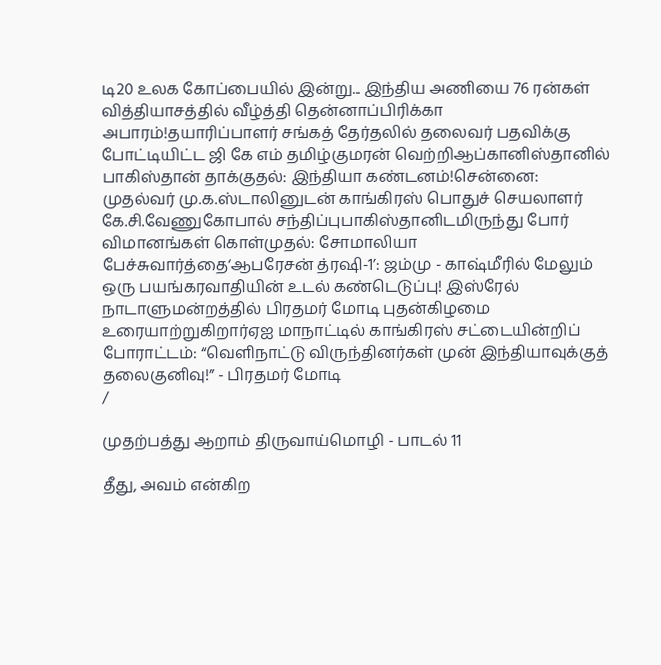டி20 உலக கோப்பையில் இன்று... இந்திய அணியை 76 ரன்கள் வித்தியாசத்தில் வீழ்த்தி தென்னாப்பிரிக்கா அபாரம்!தயாரிப்பாளர் சங்கத் தேர்தலில் தலைவர் பதவிக்கு போட்டியிட்ட ஜி கே எம் தமிழ்குமரன் வெற்றிஆப்கானிஸ்தானில் பாகிஸ்தான் தாக்குதல்: இந்தியா கண்டனம்!சென்னை: முதல்வர் மு.க.ஸ்டாலினுடன் காங்கிரஸ் பொதுச் செயலாளர் கே.சி.வேணுகோபால் சந்திப்புபாகிஸ்தானிடமிருந்து போர் விமானங்கள் கொள்முதல்: சோமாலியா பேச்சுவார்த்தை‘ஆபரேசன் த்ரஷி-1’: ஜம்மு - காஷ்மீரில் மேலும் ஒரு பயங்கரவாதியின் உடல் கண்டெடுப்பு! இஸ்ரேல் நாடாளுமன்றத்தில் பிரதமர் மோடி புதன்கிழமை உரையாற்றுகிறார்ஏஐ மாநாட்டில் காங்கிரஸ் சட்டையின்றிப் போராட்டம்: “வெளிநாட்டு விருந்தினர்கள் முன் இந்தியாவுக்குத் தலைகுனிவு!” - பிரதமர் மோடி
/

முதற்பத்து ஆறாம் திருவாய்மொழி - பாடல் 11

தீது, அவம் என்கிற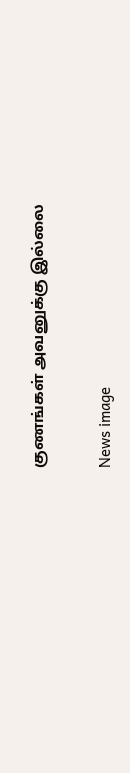குணங்கள் அவனுக்கு இல்லை

News image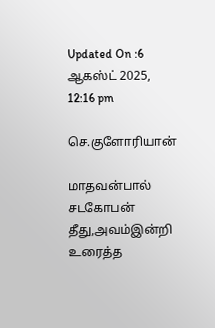Updated On :6 ஆகஸ்ட் 2025, 12:16 pm

செ.குளோரியான்

மாதவன்பால் சடகோபன்
தீது,அவம்இன்றி உரைத்த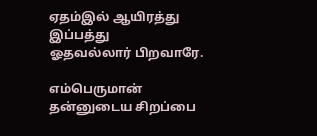ஏதம்இல் ஆயிரத்து இப்பத்து
ஓதவல்லார் பிறவாரே.

எம்பெருமான் தன்னுடைய சிறப்பை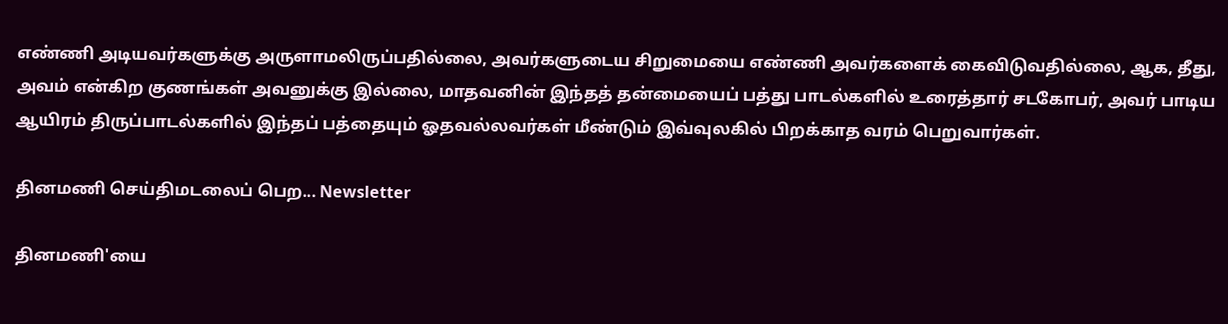எண்ணி அடியவர்களுக்கு அருளாமலிருப்பதில்லை, அவர்களுடைய சிறுமையை எண்ணி அவர்களைக் கைவிடுவதில்லை, ஆக, தீது, அவம் என்கிற குணங்கள் அவனுக்கு இல்லை, மாதவனின் இந்தத் தன்மையைப் பத்து பாடல்களில் உரைத்தார் சடகோபர், அவர் பாடிய ஆயிரம் திருப்பாடல்களில் இந்தப் பத்தையும் ஓதவல்லவர்கள் மீண்டும் இவ்வுலகில் பிறக்காத வரம் பெறுவார்கள்.

தினமணி செய்திமடலைப் பெற... Newsletter

தினமணி'யை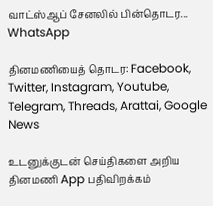வாட்ஸ்ஆப் சேனலில் பின்தொடர... WhatsApp

தினமணியைத் தொடர: Facebook, Twitter, Instagram, Youtube, Telegram, Threads, Arattai, Google News

உடனுக்குடன் செய்திகளை அறிய தினமணி App பதிவிறக்கம்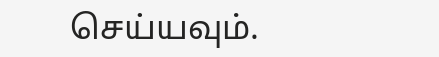செய்யவும்.